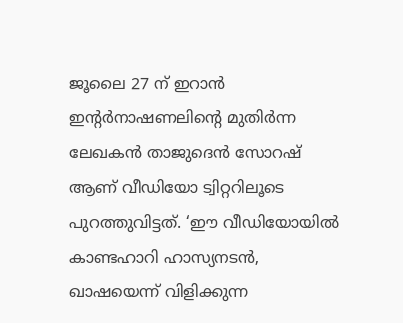ജൂലൈ 27 ന് ഇറാൻ ഇന്റർനാഷണലിന്റെ മുതിർന്ന ലേഖകൻ താജുദെൻ സോറഷ് ആണ് വീഡിയോ ട്വിറ്ററിലൂടെ പുറത്തുവിട്ടത്. ‘ഈ വീഡിയോയിൽ കാണ്ടഹാറി ഹാസ്യനടൻ, ഖാഷയെന്ന് വിളിക്കുന്ന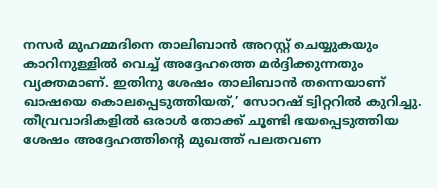നസർ മുഹമ്മദിനെ താലിബാൻ അറസ്റ്റ് ചെയ്യുകയും കാറിനുള്ളിൽ വെച്ച് അദ്ദേഹത്തെ മർദ്ദിക്കുന്നതും വ്യക്തമാണ്. ഇതിനു ശേഷം താലിബാൻ തന്നെയാണ് ഖാഷയെ കൊലപ്പെടുത്തിയത്,’ സോറഷ് ട്വിറ്ററിൽ കുറിച്ചു. തീവ്രവാദികളിൽ ഒരാൾ തോക്ക് ചൂണ്ടി ഭയപ്പെടുത്തിയ ശേഷം അദ്ദേഹത്തിന്റെ മുഖത്ത് പലതവണ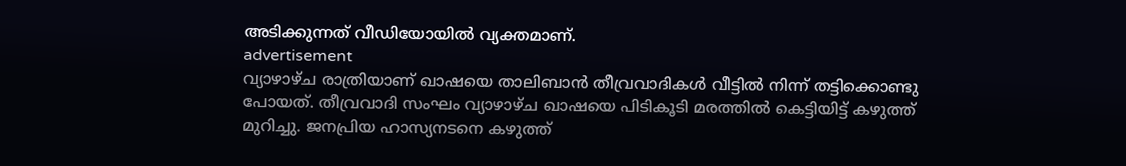അടിക്കുന്നത് വീഡിയോയിൽ വ്യക്തമാണ്.
advertisement
വ്യാഴാഴ്ച രാത്രിയാണ് ഖാഷയെ താലിബാൻ തീവ്രവാദികൾ വീട്ടിൽ നിന്ന് തട്ടിക്കൊണ്ടു പോയത്. തീവ്രവാദി സംഘം വ്യാഴാഴ്ച ഖാഷയെ പിടികൂടി മരത്തിൽ കെട്ടിയിട്ട് കഴുത്ത് മുറിച്ചു. ജനപ്രിയ ഹാസ്യനടനെ കഴുത്ത്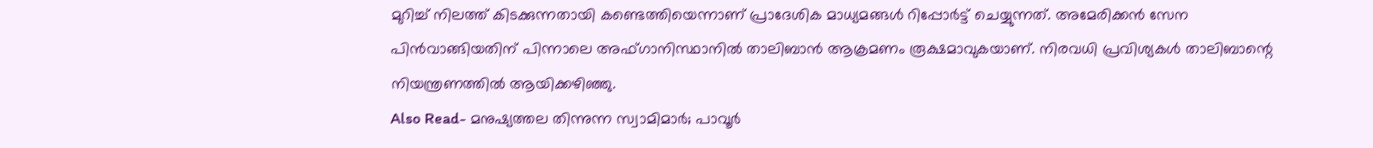മുറിച്ച് നിലത്ത് കിടക്കുന്നതായി കണ്ടെത്തിയെന്നാണ് പ്രാദേശിക മാധ്യമങ്ങൾ റിപ്പോർട്ട് ചെയ്യുന്നത്. അമേരിക്കൻ സേന പിൻവാങ്ങിയതിന് പിന്നാലെ അഫ്ഗാനിസ്ഥാനിൽ താലിബാൻ ആക്രമണം രൂക്ഷമാവുകയാണ്. നിരവധി പ്രവിശ്യകൾ താലിബാന്റെ നിയന്ത്രണത്തിൽ ആയിക്കഴിഞ്ഞു.
Also Read- മനുഷ്യത്തല തിന്നുന്ന സ്വാമിമാർ; പാവൂർ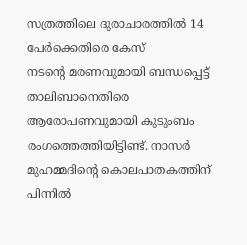സത്രത്തിലെ ദുരാചാരത്തിൽ 14 പേർക്കെതിരെ കേസ്
നടന്റെ മരണവുമായി ബന്ധപ്പെട്ട് താലിബാനെതിരെ ആരോപണവുമായി കുടുംബം രംഗത്തെത്തിയിട്ടിണ്ട്. നാസർ മുഹമ്മദിന്റെ കൊലപാതകത്തിന് പിന്നിൽ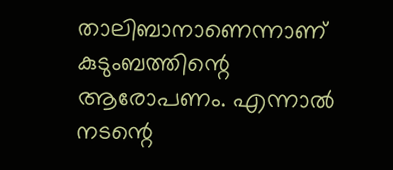താലിബാനാണെന്നാണ് കുടുംബത്തിന്റെ ആരോപണം. എന്നാൽ നടന്റെ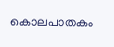കൊലപാതകം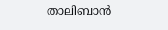താലിബാൻ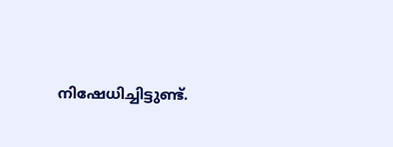നിഷേധിച്ചിട്ടുണ്ട്.